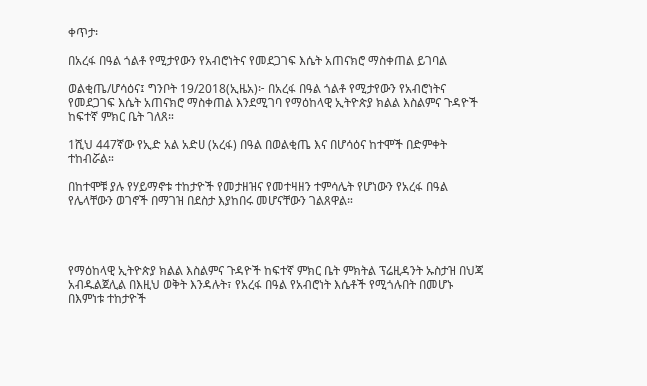ቀጥታ፡

በአረፋ በዓል ጎልቶ የሚታየውን የአብሮነትና የመደጋገፍ እሴት አጠናክሮ ማስቀጠል ይገባል

ወልቂጤ/ሆሳዕና፤ ግንቦት 19/2018(ኢዜአ)፦ በአረፋ በዓል ጎልቶ የሚታየውን የአብሮነትና የመደጋገፍ እሴት አጠናክሮ ማስቀጠል እንደሚገባ የማዕከላዊ ኢትዮጵያ ክልል እስልምና ጉዳዮች ከፍተኛ ምክር ቤት ገለጸ።

1ሺህ 447ኛው የኢድ አል አድሀ (አረፋ) በዓል በወልቂጤ እና በሆሳዕና ከተሞች በድምቀት ተከብሯል።

በከተሞቹ ያሉ የሃይማኖቱ ተከታዮች የመታዘዝና የመተዛዘን ተምሳሌት የሆነውን የአረፋ በዓል የሌላቸውን ወገኖች በማገዝ በደስታ እያከበሩ መሆናቸውን ገልጸዋል።




የማዕከላዊ ኢትዮጵያ ክልል እስልምና ጉዳዮች ከፍተኛ ምክር ቤት ምክትል ፕሬዚዳንት ኡስታዝ በህጃ አብዱልጀሊል በእዚህ ወቅት እንዳሉት፣ የአረፋ በዓል የአብሮነት እሴቶች የሚጎሉበት በመሆኑ በእምነቱ ተከታዮች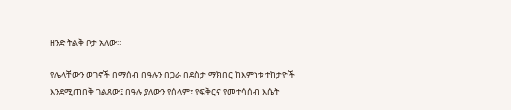ዘንድ ትልቅ ቦታ አለው።

የሌላቸውን ወገኖች በማሰብ በዓሉን በጋራ በደስታ ማክበር ከእምነቱ ተከታዮች እንደሚጠበቅ ገልጸው፤ በዓሉ ያለውን የሰላም፣ የፍቅርና የመተሳሰብ እሴት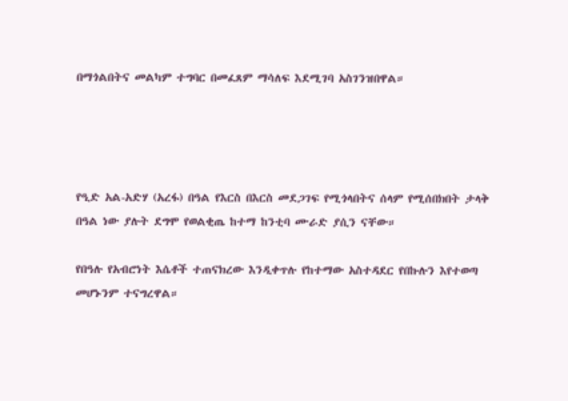በማጎልበትና መልካም ተግባር በመፈጸም ማሳለፍ እደሚገባ አስገንዝበዋል።




የዒድ አል-አድሃ (አረፋ) በዓል የእርስ በእርስ መደጋገፍ የሚጎላበትና ሰላም የሚሰበክበት ታላቅ በዓል ነው ያሉት ደግሞ የወልቂጤ ከተማ ከንቲባ ሙራድ ያሲን ናቸው።

የበዓሉ የአብሮነት እሴቶች ተጠናክረው እንዲቀጥሉ የከተማው አስተዳደር የበኩሉን እየተወጣ መሆኑንም ተናግረዋል።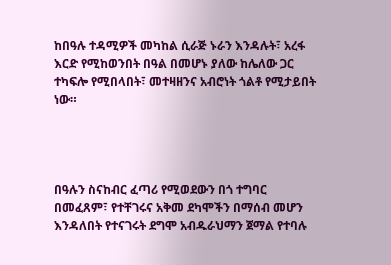ከበዓሉ ተዳሚዎች መካከል ሲራጅ ኑራን እንዳሉት፣ አረፋ እርድ የሚከወንበት በዓል በመሆኑ ያለው ከሌለው ጋር ተካፍሎ የሚበላበት፣ መተዛዘንና አብሮነት ጎልቶ የሚታይበት ነው።




በዓሉን ስናከብር ፈጣሪ የሚወደውን በጎ ተግባር በመፈጸም፣ የተቸገሩና አቅመ ደካሞችን በማሰብ መሆን እንዳለበት የተናገሩት ደግሞ አብዱራህማን ጀማል የተባሉ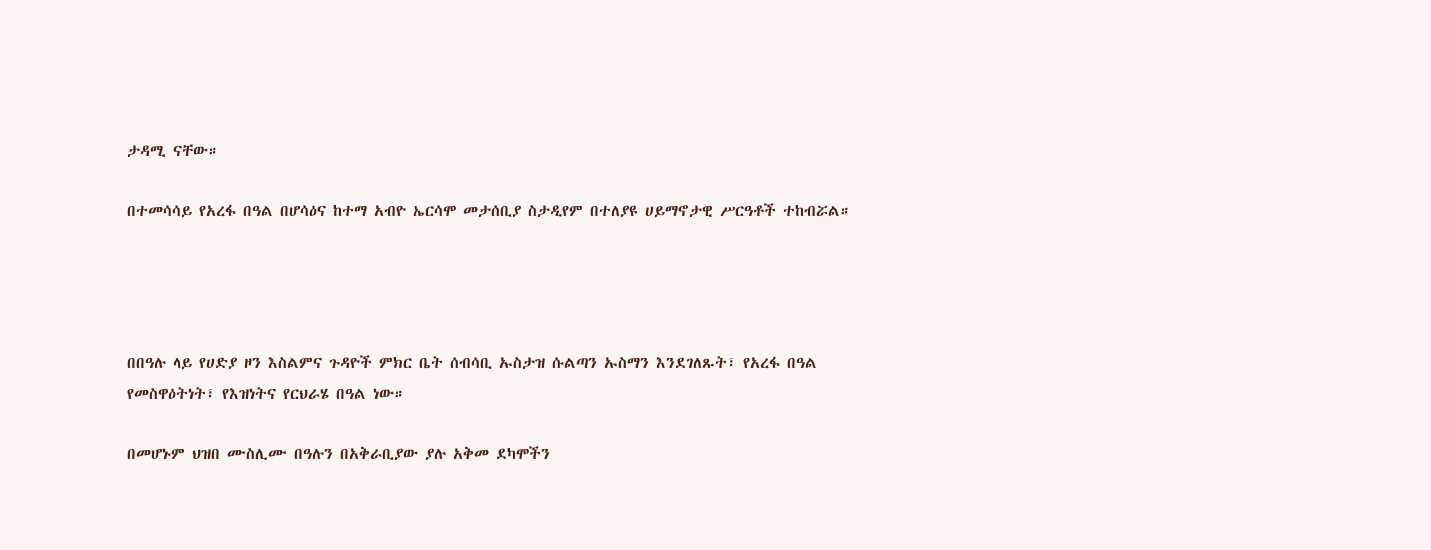ታዳሚ ናቸው።

በተመሳሳይ የአረፋ በዓል በሆሳዕና ከተማ አብዮ ኤርሳሞ መታሰቢያ ስታዲየም በተለያዩ ሀይማኖታዊ ሥርዓቶች ተከብሯል።




በበዓሉ ላይ የሀድያ ዞን እስልምና ጉዳዮች ምክር ቤት ሰብሳቢ ኡስታዝ ሱልጣን ኡስማን እንደገለጹት፣ የአረፋ በዓል የመስዋዕትነት፣ የእዝነትና የርህራሄ በዓል ነው።

በመሆኑም ህዝበ ሙስሊሙ በዓሉን በአቅራቢያው ያሉ አቅመ ደካሞችን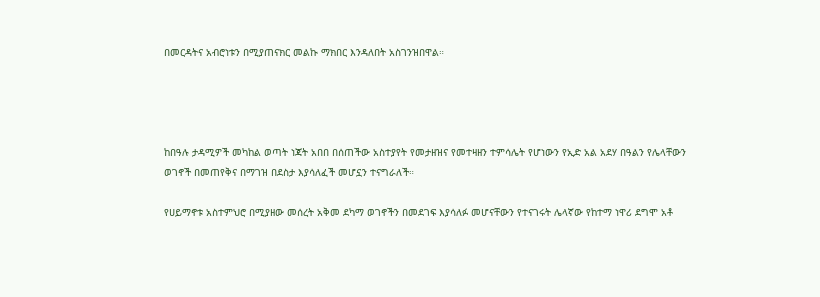በመርዳትና አብሮነቱን በሚያጠናክር መልኩ ማክበር እንዳለበት አስገንዝበዋል።




ከበዓሉ ታዳሚዎች መካከል ወጣት ነጃት አበበ በሰጠችው አስተያየት የመታዘዝና የመተዛዘን ተምሳሌት የሆነውን የኢድ አል አደሃ በዓልን የሌላቸውን ወገኖች በመጠየቅና በማገዝ በደስታ እያሳለፈች መሆኗን ተናግራለች።

የሀይማኖቱ አስተምህሮ በሚያዘው መሰረት አቅመ ደካማ ወገኖችን በመደገፍ እያሳለፉ መሆናቸውን የተናገሩት ሌላኛው የከተማ ነዋሪ ደግሞ አቶ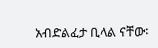አብድልፈታ ቢላል ናቸው፡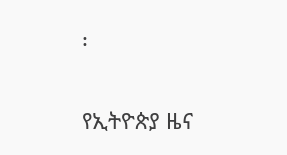፡

የኢትዮጵያ ዜና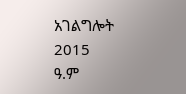አገልግሎት
2015
ዓ.ም